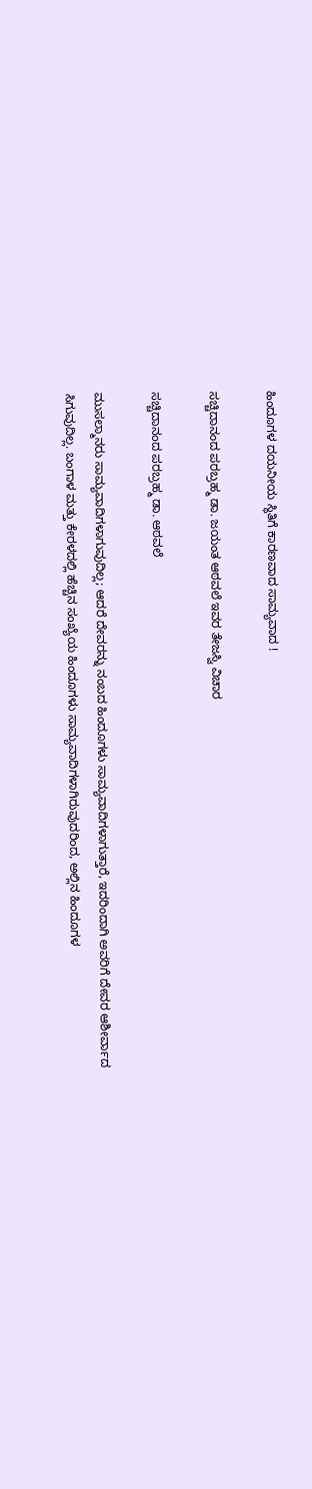ಹಿಂದೂಗಳ ದಯನೀಯ ಸ್ಥಿತಿಗೆ ಕಾರಣವಾದ ಸಾಮ್ಯವಾದ !

ಸಚ್ಚಿದಾನಂದ ಪರಬ್ರಹ್ಮ ಡಾ. ಜಯಂತ ಆಠವಲೆ ಇವರ ತೇಜಸ್ವಿ ವಿಚಾರ

ಸಚ್ಚಿದಾನಂದ ಪರಬ್ರಹ್ಮ ಡಾ. ಆಠವಲೆ

ಮುಸಲ್ಮಾನರು ಸಾಮ್ಯವಾದಿಗಳಾಗುವುದಿಲ್ಲ; ಆದರೆ ದೇವರನ್ನು ನಂಬದ ಹಿಂದೂಗಳು ಸಾಮ್ಯವಾದಿಗಳಾಗುತ್ತಾರೆ, ಇದರಿಂದಾಗಿ ಅವರಿಗೆ ದೇವರ ಆಶೀರ್ವಾದ ಸಿಗುವುದಿಲ್ಲ. ಬಂಗಾಳ ಮತ್ತು ಕೇರಳದಲ್ಲಿ ಹೆಚ್ಚಿನ ಸಂಖ್ಯೆಯ ಹಿಂದೂಗಳು ಸಾಮ್ಯವಾದಿಗಳಾಗಿರುವುದರಿಂದ, ಅಲ್ಲಿನ ಹಿಂದೂಗಳ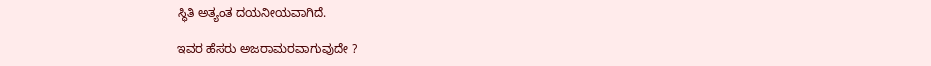ಸ್ಥಿತಿ ಅತ್ಯಂತ ದಯನೀಯವಾಗಿದೆ.

ಇವರ ಹೆಸರು ಅಜರಾಮರವಾಗುವುದೇ ?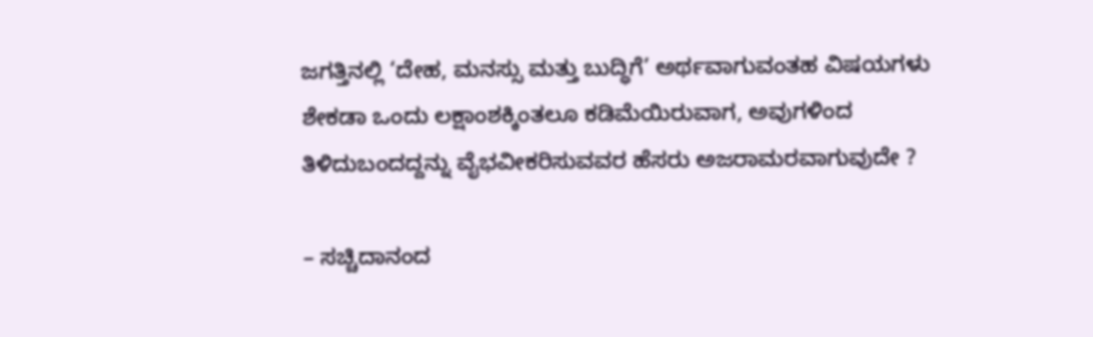ಜಗತ್ತಿನಲ್ಲಿ ‘ದೇಹ, ಮನಸ್ಸು ಮತ್ತು ಬುದ್ಧಿಗೆ’ ಅರ್ಥವಾಗುವಂತಹ ವಿಷಯಗಳು ಶೇಕಡಾ ಒಂದು ಲಕ್ಷಾಂಶಕ್ಕಿಂತಲೂ ಕಡಿಮೆಯಿರುವಾಗ, ಅವುಗಳಿಂದ ತಿಳಿದುಬಂದದ್ದನ್ನು ವೈಭವೀಕರಿಸುವವರ ಹೆಸರು ಅಜರಾಮರವಾಗುವುದೇ ?

– ಸಚ್ಚಿದಾನಂದ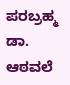ಪರಬ್ರಹ್ಮ ಡಾ. ಆಠವಲೆ